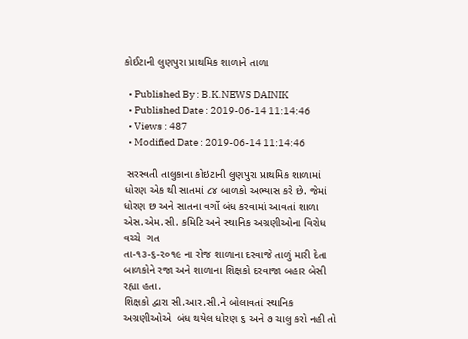કોઈટાની લુણપુરા પ્રાથમિક શાળાને તાળા

  • Published By : B.K.NEWS DAINIK
  • Published Date : 2019-06-14 11:14:46
  • Views : 487
  • Modified Date : 2019-06-14 11:14:46

 સરસ્વતી તાલુકાના કોઇટાની લુણપુરા પ્રાથમિક શાળામાં ધોરણ એક થી સાતમાં ૮૪ બાળકો અભ્યાસ કરે છે. જેમાં ધોરણ છ અને સાતના વર્ગો બંધ કરવામાં આવતાં શાળા એસ.એમ.સી. કમિટિ અને સ્થાનિક અગ્રણીઓના વિરોધ વચ્ચે  ગત
તા-૧૩-૬-૨૦૧૯ ના રોજ શાળાના દરવાજે તાળું મારી દેતા બાળકોને રજા અને શાળાના શિક્ષકો દરવાજા બહાર બેસી રહ્યા હતા.
શિક્ષકો દ્વારા સી.આર.સી.ને બોલાવતાં સ્થાનિક અગ્રણીઓએ  બંધ થયેલ ધોરણ ૬ અને ૭ ચાલુ કરો નહી તો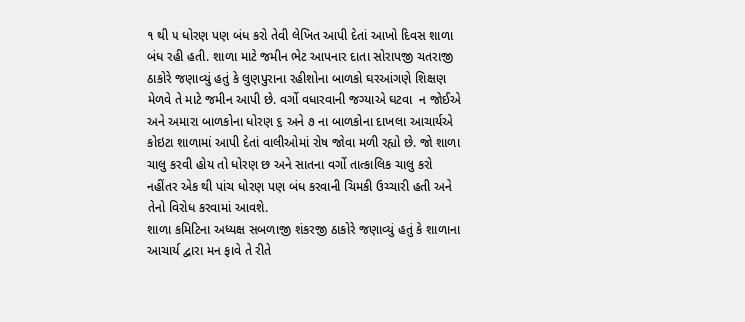૧ થી ૫ ધોરણ પણ બંધ કરો તેવી લેખિત આપી દેતાં આખો દિવસ શાળા બંધ રહી હતી. શાળા માટે જમીન ભેટ આપનાર દાતા સોરાપજી ચતરાજી ઠાકોરે જણાવ્યું હતું કે લુણપુરાના રહીશોના બાળકો ઘરઆંગણે શિક્ષણ મેળવે તે માટે જમીન આપી છે. વર્ગો વધારવાની જગ્યાએ ઘટવા  ન જોઈએ અને અમારા બાળકોના ધોરણ ૬ અને ૭ ના બાળકોના દાખલા આચાર્યએ કોઇટા શાળામાં આપી દેતાં વાલીઓમાં રોષ જોવા મળી રહ્યો છે. જો શાળા ચાલુ કરવી હોય તો ધોરણ છ અને સાતના વર્ગો તાત્કાલિક ચાલુ કરો નહીંતર એક થી પાંચ ધોરણ પણ બંધ કરવાની ચિમકી ઉચ્ચારી હતી અને  તેનો વિરોધ કરવામાં આવશે.
શાળા કમિટિના અધ્યક્ષ સબળાજી શંકરજી ઠાકોરે જણાવ્યું હતું કે શાળાના આચાર્ય દ્વારા મન ફાવે તે રીતે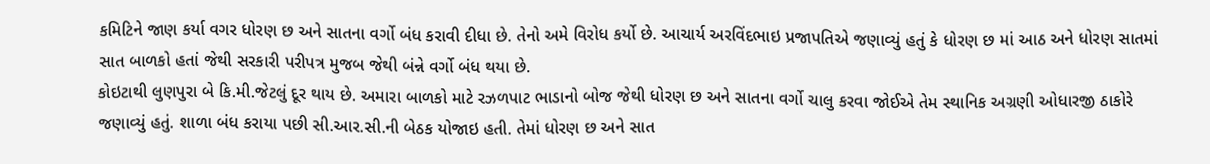કમિટિને જાણ કર્યા વગર ધોરણ છ અને સાતના વર્ગો બંધ કરાવી દીધા છે. તેનો અમે વિરોધ કર્યો છે. આચાર્ય અરવિંદભાઇ પ્રજાપતિએ જણાવ્યું હતું કે ધોરણ છ માં આઠ અને ધોરણ સાતમાં સાત બાળકો હતાં જેથી સરકારી પરીપત્ર મુજબ જેથી બંન્ને વર્ગો બંધ થયા છે.
કોઇટાથી લુણપુરા બે કિ.મી.જેટલું દૂર થાય છે. અમારા બાળકો માટે રઝળપાટ ભાડાનો બોજ જેથી ધોરણ છ અને સાતના વર્ગો ચાલુ કરવા જોઈએ તેમ સ્થાનિક અગ્રણી ઓધારજી ઠાકોરે જણાવ્યું હતું. શાળા બંધ કરાયા પછી સી.આર.સી.ની બેઠક યોજાઇ હતી. તેમાં ધોરણ છ અને સાત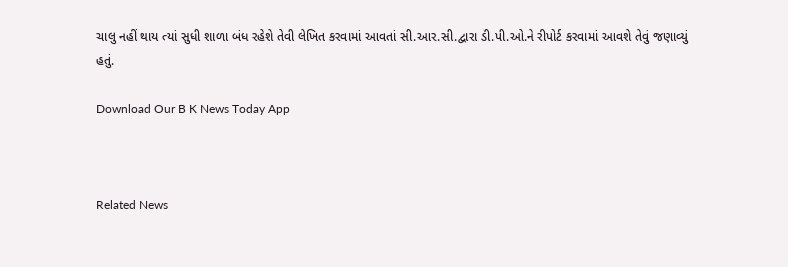ચાલુ નહીં થાય ત્યાં સુધી શાળા બંધ રહેશે તેવી લેખિત કરવામાં આવતાં સી.આર.સી.દ્વારા ડી.પી.ઓ.ને રીપોર્ટ કરવામાં આવશે તેવું જણાવ્યું હતું.

Download Our B K News Today App



Related News